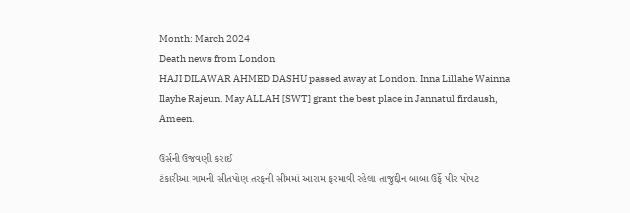Month: March 2024
Death news from London
HAJI DILAWAR AHMED DASHU passed away at London. Inna Lillahe Wainna Ilayhe Rajeun. May ALLAH [SWT] grant the best place in Jannatul firdaush, Ameen.

ઉર્સની ઉજવણી કરાઈ
ટંકારીઆ ગામની સીતપોણ તરફની સીમમાં આરામ ફરમાવી રહેલા તાજુદ્દીન બાબા ઉર્ફે પીર પોપટ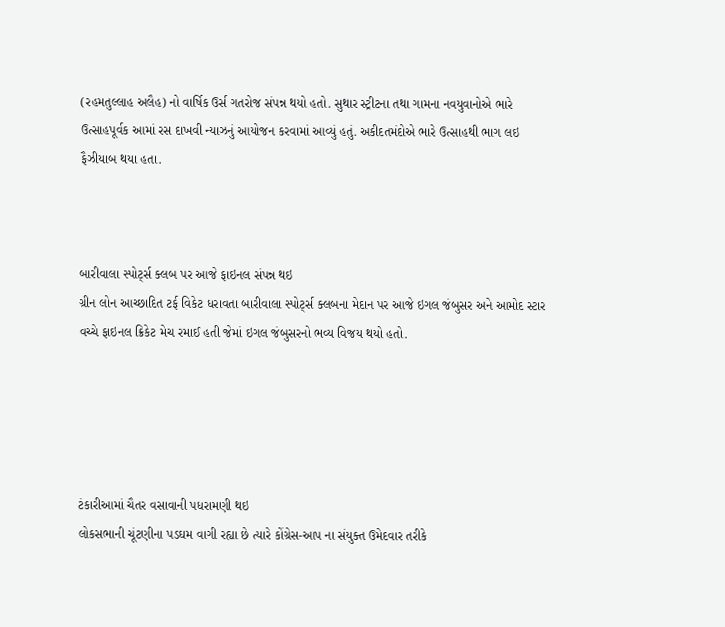(રહમતુલ્લાહ અલૈહ) નો વાર્ષિક ઉર્સ ગતરોજ સંપન્ન થયો હતો. સુથાર સ્ટ્રીટના તથા ગામના નવયુવાનોએ ભારે ઉત્સાહપૂર્વક આમાં રસ દાખવી ન્યાઝનું આયોજન કરવામાં આવ્યું હતું. અકીદતમંદોએ ભારે ઉત્સાહથી ભાગ લઇ ફૈઝીયાબ થયા હતા.



બારીવાલા સ્પોર્ટ્સ ક્લબ પર આજે ફાઇનલ સંપન્ન થઇ
ગ્રીન લોન આચ્છાદિત ટર્ફ વિકેટ ધરાવતા બારીવાલા સ્પોર્ટ્સ ક્લબના મેદાન પર આજે ઇગલ જંબુસર અને આમોદ સ્ટાર વચ્ચે ફાઇનલ ક્રિકેટ મેચ રમાઈ હતી જેમાં ઇગલ જંબુસરનો ભવ્ય વિજય થયો હતો.





ટંકારીઆમાં ચૈતર વસાવાની પધરામણી થઇ
લોકસભાની ચૂંટણીના પડઘમ વાગી રહ્યા છે ત્યારે કોંગ્રેસ-આપ ના સંયુક્ત ઉમેદવાર તરીકે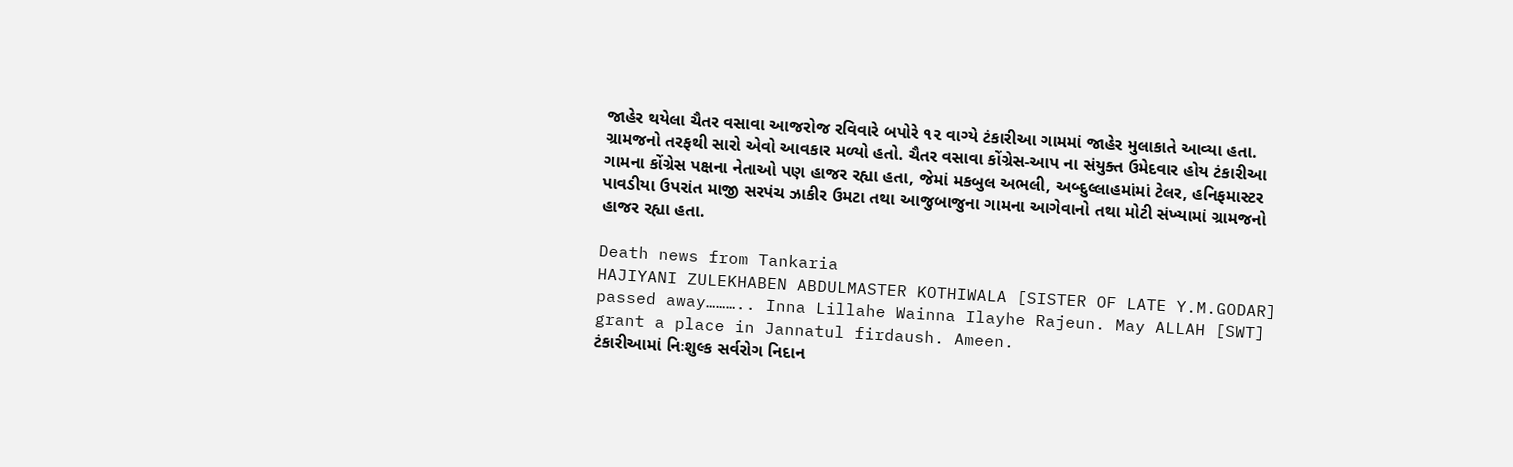જાહેર થયેલા ચૈતર વસાવા આજરોજ રવિવારે બપોરે ૧૨ વાગ્યે ટંકારીઆ ગામમાં જાહેર મુલાકાતે આવ્યા હતા. ગ્રામજનો તરફથી સારો એવો આવકાર મળ્યો હતો. ચૈતર વસાવા કોંગ્રેસ-આપ ના સંયુક્ત ઉમેદવાર હોય ટંકારીઆ ગામના કોંગ્રેસ પક્ષના નેતાઓ પણ હાજર રહ્યા હતા, જેમાં મકબુલ અભલી, અબ્દુલ્લાહમાંમાં ટેલર, હનિફમાસ્ટર પાવડીયા ઉપરાંત માજી સરપંચ ઝાકીર ઉમટા તથા આજુબાજુના ગામના આગેવાનો તથા મોટી સંખ્યામાં ગ્રામજનો હાજર રહ્યા હતા.

Death news from Tankaria
HAJIYANI ZULEKHABEN ABDULMASTER KOTHIWALA [SISTER OF LATE Y.M.GODAR] passed away……….. Inna Lillahe Wainna Ilayhe Rajeun. May ALLAH [SWT] grant a place in Jannatul firdaush. Ameen.
ટંકારીઆમાં નિઃશુલ્ક સર્વરોગ નિદાન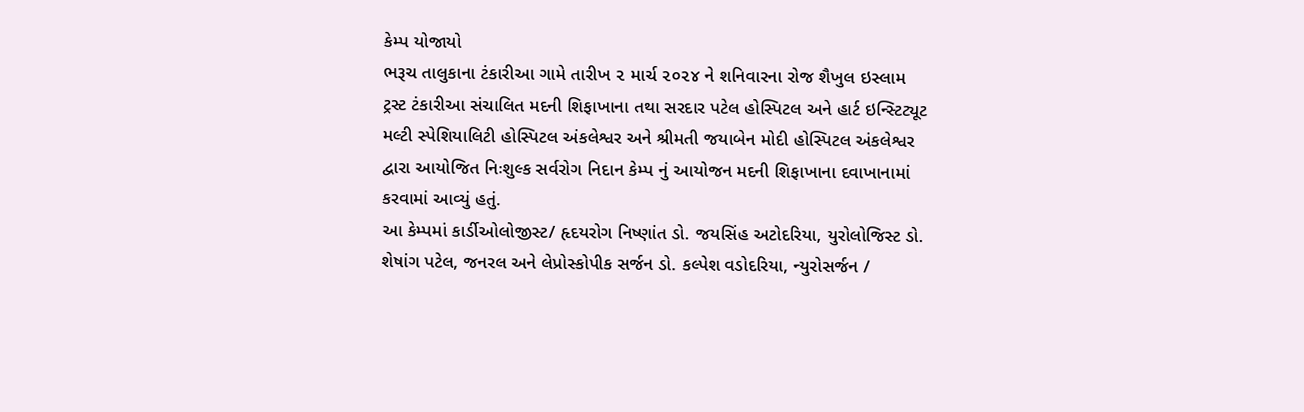કેમ્પ યોજાયો
ભરૂચ તાલુકાના ટંકારીઆ ગામે તારીખ ૨ માર્ચ ૨૦૨૪ ને શનિવારના રોજ શૈખુલ ઇસ્લામ ટ્રસ્ટ ટંકારીઆ સંચાલિત મદની શિફાખાના તથા સરદાર પટેલ હોસ્પિટલ અને હાર્ટ ઇન્સ્ટિટ્યૂટ મલ્ટી સ્પેશિયાલિટી હોસ્પિટલ અંકલેશ્વર અને શ્રીમતી જયાબેન મોદી હોસ્પિટલ અંકલેશ્વર દ્વારા આયોજિત નિઃશુલ્ક સર્વરોગ નિદાન કેમ્પ નું આયોજન મદની શિફાખાના દવાખાનામાં કરવામાં આવ્યું હતું.
આ કેમ્પમાં કાર્ડીઓલોજીસ્ટ/ હૃદયરોગ નિષ્ણાંત ડો. જયસિંહ અટોદરિયા, યુરોલોજિસ્ટ ડો. શેષાંગ પટેલ, જનરલ અને લેપ્રોસ્કોપીક સર્જન ડો. કલ્પેશ વડોદરિયા, ન્યુરોસર્જન /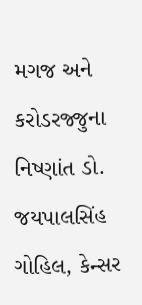મગજ અને કરોડરજ્જુના નિષ્ણાંત ડો. જયપાલસિંહ ગોહિલ, કેન્સર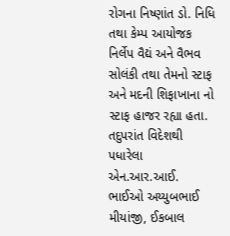રોગના નિષ્ણાંત ડો. નિધિ તથા કેમ્પ આયોજક નિર્લેપ વૈદ્યં અને વૈભવ સોલંકી તથા તેમનો સ્ટાફ અને મદની શિફાખાના નો સ્ટાફ હાજર રહ્યા હતા. તદુપરાંત વિદેશથી પધારેલા એન.આર.આઈ. ભાઈઓ અય્યુબભાઈ મીયાંજી, ઈકબાલ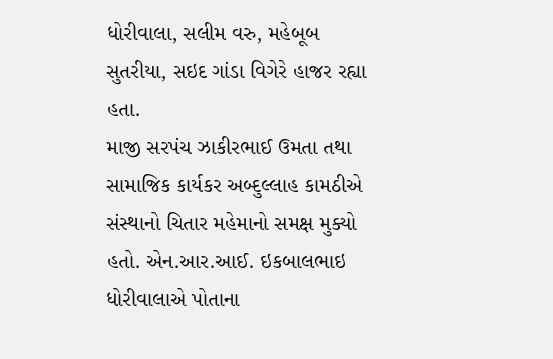ધોરીવાલા, સલીમ વરુ, મહેબૂબ સુતરીયા, સઇદ ગાંડા વિગેરે હાજર રહ્યા હતા.
માજી સરપંચ ઝાકીરભાઈ ઉમતા તથા સામાજિક કાર્યકર અબ્દુલ્લાહ કામઠીએ સંસ્થાનો ચિતાર મહેમાનો સમક્ષ મુક્યો હતો. એન.આર.આઈ. ઇકબાલભાઇ ધોરીવાલાએ પોતાના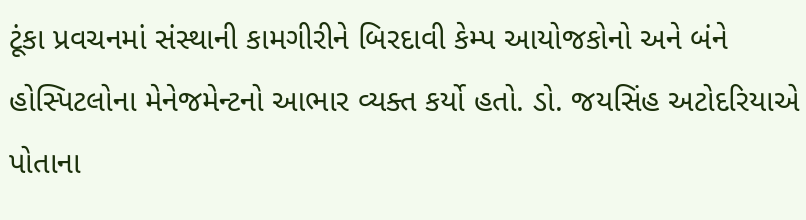ટૂંકા પ્રવચનમાં સંસ્થાની કામગીરીને બિરદાવી કેમ્પ આયોજકોનો અને બંને હોસ્પિટલોના મેનેજમેન્ટનો આભાર વ્યક્ત કર્યો હતો. ડો. જયસિંહ અટોદરિયાએ પોતાના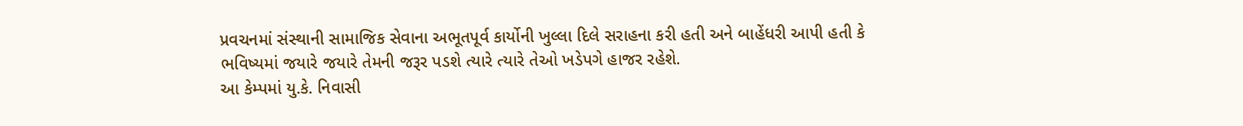પ્રવચનમાં સંસ્થાની સામાજિક સેવાના અભૂતપૂર્વ કાર્યોની ખુલ્લા દિલે સરાહના કરી હતી અને બાહેંધરી આપી હતી કે ભવિષ્યમાં જયારે જયારે તેમની જરૂર પડશે ત્યારે ત્યારે તેઓ ખડેપગે હાજર રહેશે.
આ કેમ્પમાં યુ.કે. નિવાસી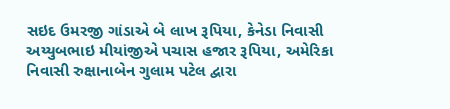સઇદ ઉમરજી ગાંડાએ બે લાખ રૂપિયા, કેનેડા નિવાસી અય્યુબભાઇ મીયાંજીએ પચાસ હજાર રૂપિયા, અમેરિકા નિવાસી રુક્ષાનાબેન ગુલામ પટેલ દ્વારા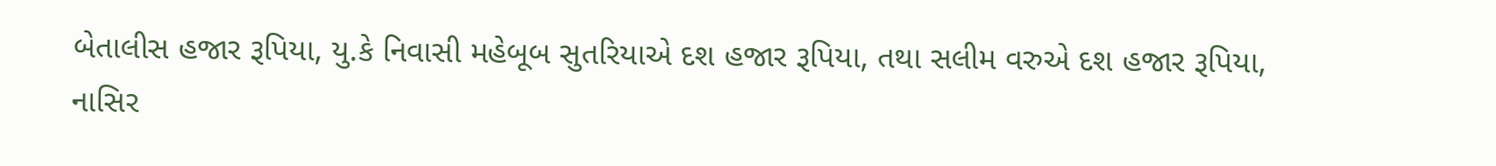બેતાલીસ હજાર રૂપિયા, યુ.કે નિવાસી મહેબૂબ સુતરિયાએ દશ હજાર રૂપિયા, તથા સલીમ વરુએ દશ હજાર રૂપિયા, નાસિર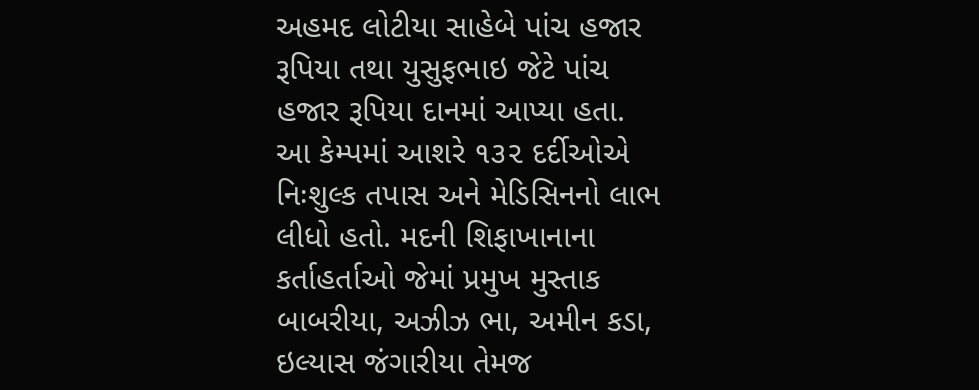અહમદ લોટીયા સાહેબે પાંચ હજાર રૂપિયા તથા યુસુફભાઇ જેટે પાંચ હજાર રૂપિયા દાનમાં આપ્યા હતા.
આ કેમ્પમાં આશરે ૧૩૨ દર્દીઓએ નિઃશુલ્ક તપાસ અને મેડિસિનનો લાભ લીધો હતો. મદની શિફાખાનાના કર્તાહર્તાઓ જેમાં પ્રમુખ મુસ્તાક બાબરીયા, અઝીઝ ભા, અમીન કડા, ઇલ્યાસ જંગારીયા તેમજ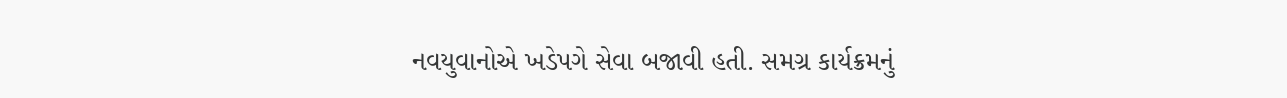નવયુવાનોએ ખડેપગે સેવા બજાવી હતી. સમગ્ર કાર્યક્રમનું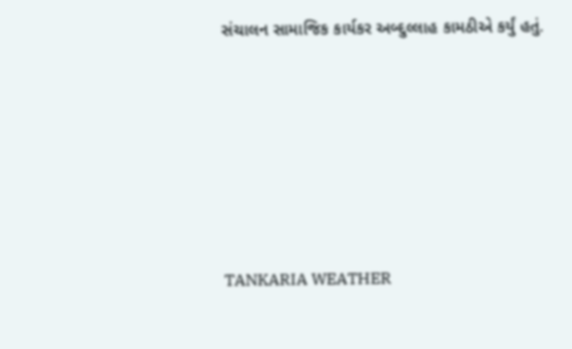સંચાલન સામાજિક કાર્યકર અબ્દુલ્લાહ કામઠીએ કર્યું હતું.








TANKARIA WEATHER